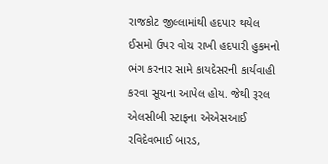રાજકોટ જીલ્લામાંથી હદપાર થયેલ ઈસમો ઉપર વોચ રાખી હદપારી હુકમનો ભંગ કરનાર સામે કાયદેસરની કાર્યવાહી કરવા સૂચના આપેલ હોય. જેથી રૂરલ એલસીબી સ્ટાફના એએસઆઈ રવિદેવભાઈ બારડ,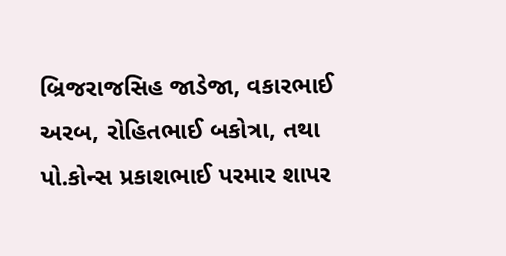બ્રિજરાજસિહ જાડેજા, વકારભાઈ અરબ, રોહિતભાઈ બકોત્રા, તથા પો.કોન્સ પ્રકાશભાઈ પરમાર શાપર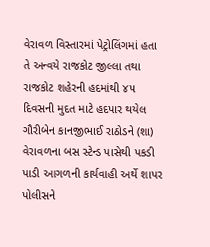વેરાવળ વિસ્તારમાં પેટ્રોલિંગમાં હતા
તે અન્વયે રાજકોટ જીલ્લા તથા રાજકોટ શહેરની હદમાંથી ૪૫ દિવસની મુદત માટે હદપાર થયેલ ગૌરીબેન કાનજીભાઈ રાઠોડને (શા) વેરાવળના બસ સ્ટેન્ડ પાસેથી પકડી પાડી આગળની કાર્યવાહી અર્થે શાપર પોલીસને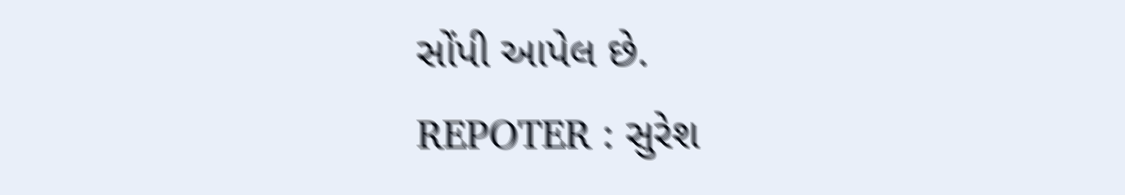સોંપી આપેલ છે.
REPOTER : સુરેશ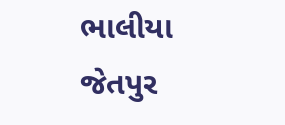ભાલીયા જેતપુર